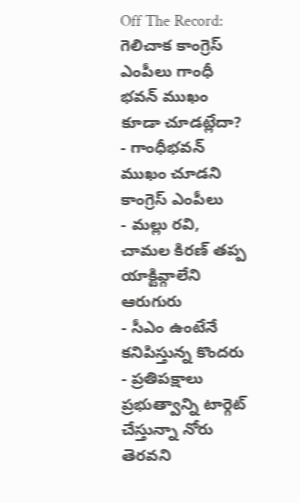Off The Record: గెలిచాక కాంగ్రెస్ ఎంపీలు గాంధీ భవన్ ముఖం కూడా చూడట్లేదా?
- గాంధీభవన్ ముఖం చూడని కాంగ్రెస్ ఎంపీలు
- మల్లు రవి, చామల కిరణ్ తప్ప యాక్టివ్గాలేని ఆరుగురు
- సీఎం ఉంటేనే కనిపిస్తున్న కొందరు
- ప్రతిపక్షాలు ప్రభుత్వాన్ని టార్గెట్ చేస్తున్నా నోరు తెరవని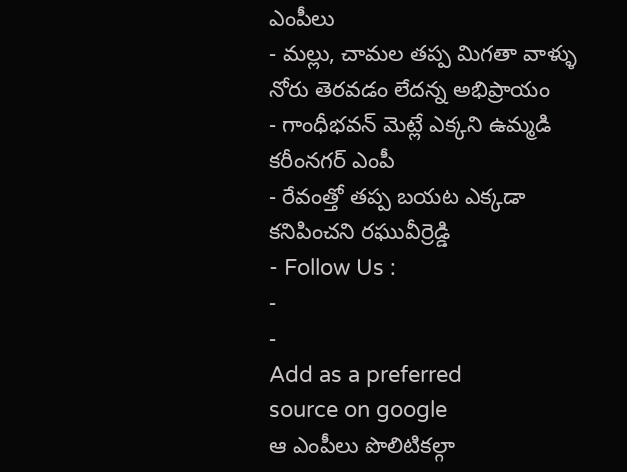ఎంపీలు
- మల్లు, చామల తప్ప మిగతా వాళ్ళు నోరు తెరవడం లేదన్న అభిప్రాయం
- గాంధీభవన్ మెట్లే ఎక్కని ఉమ్మడి కరీంనగర్ ఎంపీ
- రేవంత్తో తప్ప బయట ఎక్కడా కనిపించని రఘువీర్రెడ్డి
- Follow Us :
-
-
Add as a preferred
source on google
ఆ ఎంపీలు పొలిటికల్గా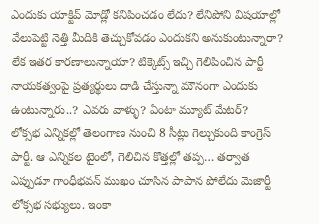ఎందుకు యాక్టివ్ మోడ్లో కనిపించడం లేదు? లేనిపోని విషయాల్లో వేలుపెట్టి నెత్తి మీదికి తెచ్చుకోవడం ఎందుకని అనుకుంటున్నారా? లేక ఇతర కారణాలున్నాయా? టిక్కెట్స్ ఇచ్చి గెలిపించిన పార్టీ నాయకత్వంపై ప్రత్యర్థులు దాడి చేస్తున్నా మౌనంగా ఎందుకు ఉంటున్నారు..? ఎవరు వాళ్ళు? ఏంటా మ్యూట్ మేటర్?
లోక్సభ ఎన్నికల్లో తెలంగాణ నుంచి 8 సీట్లు గెల్చుకుంది కాంగ్రెస్ పార్టీ. ఆ ఎన్నికల టైంలో, గెలిచిన కొత్తల్లో తప్ప… తర్వాత ఎప్పుడూ గాంధీభవన్ ముఖం చూసిన పాపాన పోలేదు మెజార్టీ లోక్సభ సభ్యులు. ఇంకా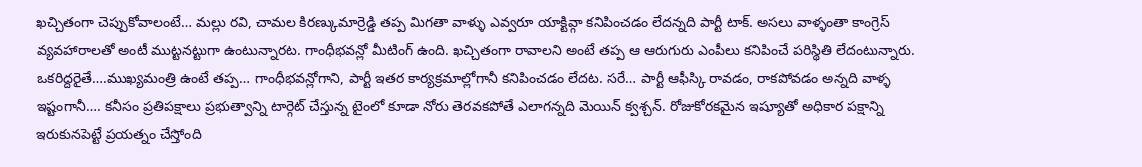ఖచ్చితంగా చెప్పుకోవాలంటే… మల్లు రవి, చామల కిరణ్కుమార్రెడ్డి తప్ప మిగతా వాళ్ళు ఎవ్వరూ యాక్టివ్గా కనిపించడం లేదన్నది పార్టీ టాక్. అసలు వాళ్ళంతా కాంగ్రెస్ వ్యవహారాలతో అంటీ ముట్టనట్టుగా ఉంటున్నారట. గాంధీభవన్లో మీటింగ్ ఉంది. ఖచ్చితంగా రావాలని అంటే తప్ప ఆ ఆరుగురు ఎంపీలు కనిపించే పరిస్థితి లేదంటున్నారు. ఒకరిద్దరైతే….ముఖ్యమంత్రి ఉంటే తప్ప… గాంధీభవన్లోగాని, పార్టీ ఇతర కార్యక్రమాల్లోగానీ కనిపించడం లేదట. సరే… పార్టీ ఆఫీస్కి రావడం, రాకపోవడం అన్నది వాళ్ళ ఇష్టంగానీ…. కనీసం ప్రతిపక్షాలు ప్రభుత్వాన్ని టార్గెట్ చేస్తున్న టైంలో కూడా నోరు తెరవకపోతే ఎలాగన్నది మెయిన్ క్వశ్చన్. రోజుకోరకమైన ఇష్యూతో అధికార పక్షాన్ని ఇరుకునపెట్టే ప్రయత్నం చేస్తోంది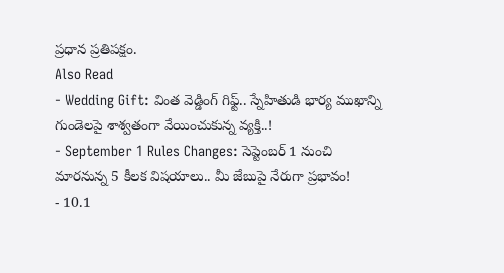ప్రధాన ప్రతిపక్షం.
Also Read
- Wedding Gift: వింత వెడ్డింగ్ గిఫ్ట్.. స్నేహితుడి భార్య ముఖాన్ని గుండెలపై శాశ్వతంగా వేయించుకున్న వ్యక్తి..!
- September 1 Rules Changes: సెప్టెంబర్ 1 నుంచి మారనున్న 5 కీలక విషయాలు.. మీ జేబుపై నేరుగా ప్రభావం!
- 10.1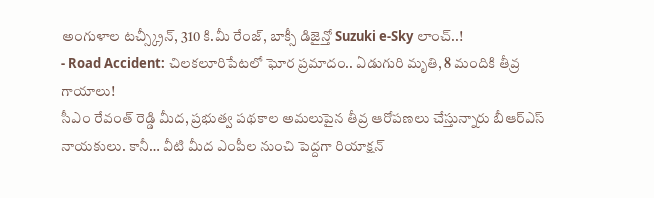అంగుళాల టచ్స్క్రీన్, 310 కి.మీ రేంజ్, బాక్సీ డిజైన్తో Suzuki e-Sky లాంచ్..!
- Road Accident: చిలకలూరిపేటలో ఘోర ప్రమాదం.. ఏడుగురి మృతి, 8 మందికి తీవ్ర గాయాలు!
సీఎం రేవంత్ రెడ్డి మీద, ప్రభుత్వ పథకాల అమలుపైన తీవ్ర ఆరోపణలు చేస్తున్నారు బీఆర్ఎస్ నాయకులు. కానీ… వీటి మీద ఎంపీల నుంచి పెద్దగా రియాక్షన్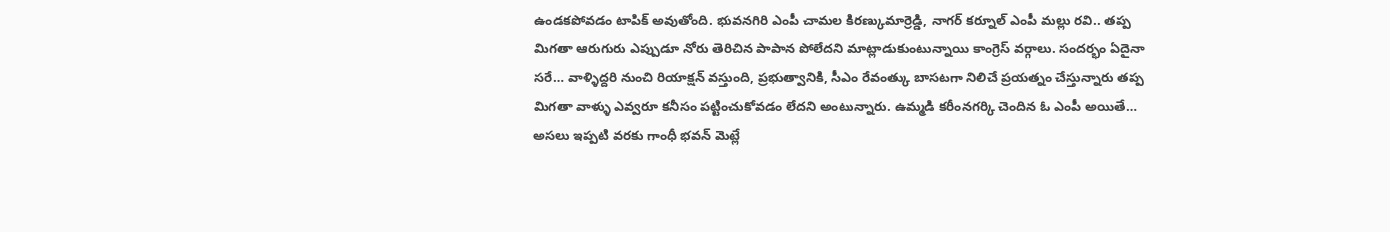ఉండకపోవడం టాపిక్ అవుతోంది. భువనగిరి ఎంపీ చామల కిరణ్కుమార్రెడ్డి, నాగర్ కర్నూల్ ఎంపీ మల్లు రవి.. తప్ప మిగతా ఆరుగురు ఎప్పుడూ నోరు తెరిచిన పాపాన పోలేదని మాట్లాడుకుంటున్నాయి కాంగ్రెస్ వర్గాలు. సందర్భం ఏదైనా సరే… వాళ్ళిద్దరి నుంచి రియాక్షన్ వస్తుంది, ప్రభుత్వానికి, సీఎం రేవంత్కు బాసటగా నిలిచే ప్రయత్నం చేస్తున్నారు తప్ప మిగతా వాళ్ళు ఎవ్వరూ కనీసం పట్టించుకోవడం లేదని అంటున్నారు. ఉమ్మడి కరీంనగర్కి చెందిన ఓ ఎంపీ అయితే… అసలు ఇప్పటి వరకు గాంధీ భవన్ మెట్లే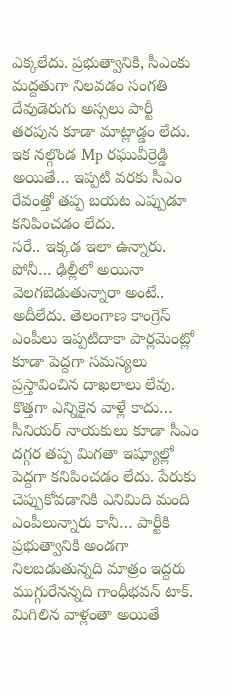ఎక్కలేదు. ప్రభుత్వానికి, సీఎంకు మద్దతుగా నిలవడం సంగతి దేవుడెరుగు అస్సలు పార్టీ తరపున కూడా మాట్లాడ్డం లేదు. ఇక నల్గొండ Mp రఘువీర్రెడ్డి అయితే… ఇప్పటి వరకు సీఎం రేవంత్తో తప్ప బయట ఎప్పుడూ కనిపించడం లేదు.
సరే.. ఇక్కడ ఇలా ఉన్నారు. పోనీ… ఢిల్లీలో అయినా వెలగబెడుతున్నారా అంటే.. అదీలేదు. తెలంగాణ కాంగ్రెస్ ఎంపీలు ఇప్పటిదాకా పార్లమెంట్లో కూడా పెద్దగా సమస్యలు ప్రస్తావించిన దాఖలాలు లేవు. కొత్తగా ఎన్నికైన వాళ్లే కాదు… సీనియర్ నాయకులు కూడా సీఎం దగ్గర తప్ప మిగతా ఇష్యూల్లో పెద్దగా కనిపించడం లేదు. పేరుకు చెప్పుకోవడానికి ఎనిమిది మంది ఎంపీలున్నారు కానీ… పార్టీకి ప్రభుత్వానికి అండగా నిలబడుతున్నది మాత్రం ఇద్దరు ముగ్గురేనన్నది గాంధీభవన్ టాక్. మిగిలిన వాళ్లంతా అయితే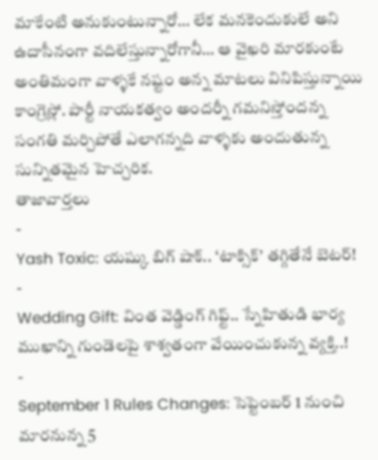మాకేంటి అనుకుంటున్నారో… లేక మనకెందుకులే అని ఉదాసీనంగా వదిలేస్తున్నారోగానీ… ఆ వైఖరి మారకుంటే అంతిమంగా వాళ్ళకే నష్టం అన్న మాటలు వినిపిస్తున్నాయి కాంగ్రెస్లో. పార్టీ నాయకత్వం అందర్నీ గమనిస్తోందన్న సంగతి మర్చిపోతే ఎలాగన్నది వాళ్ళకు అందుతున్న సున్నితమైన హెచ్చరిక.
తాజావార్తలు
-
Yash Toxic: యష్కు బిగ్ షాక్.. ‘టాక్సిక్’ తగ్గితేనే బెటర్!
-
Wedding Gift: వింత వెడ్డింగ్ గిఫ్ట్.. స్నేహితుడి భార్య ముఖాన్ని గుండెలపై శాశ్వతంగా వేయించుకున్న వ్యక్తి..!
-
September 1 Rules Changes: సెప్టెంబర్ 1 నుంచి మారనున్న 5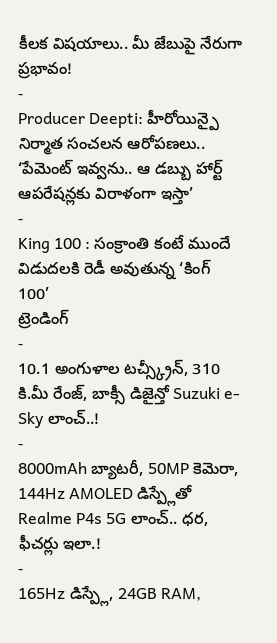కీలక విషయాలు.. మీ జేబుపై నేరుగా ప్రభావం!
-
Producer Deepti: హీరోయిన్పై నిర్మాత సంచలన ఆరోపణలు.. ‘పేమెంట్ ఇవ్వను.. ఆ డబ్బు హార్ట్ ఆపరేషన్లకు విరాళంగా ఇస్తా’
-
King 100 : సంక్రాంతి కంటే ముందే విడుదలకి రెడీ అవుతున్న ‘కింగ్ 100’
ట్రెండింగ్
-
10.1 అంగుళాల టచ్స్క్రీన్, 310 కి.మీ రేంజ్, బాక్సీ డిజైన్తో Suzuki e-Sky లాంచ్..!
-
8000mAh బ్యాటరీ, 50MP కెమెరా, 144Hz AMOLED డిస్ప్లేతో Realme P4s 5G లాంచ్.. ధర, ఫీచర్లు ఇలా.!
-
165Hz డిస్ప్లే, 24GB RAM,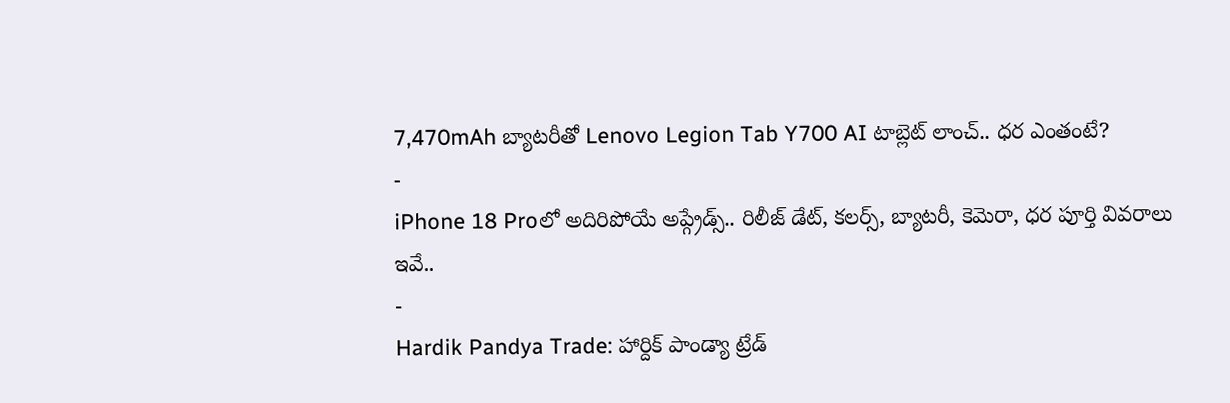7,470mAh బ్యాటరీతో Lenovo Legion Tab Y700 AI టాబ్లెట్ లాంచ్.. ధర ఎంతంటే?
-
iPhone 18 Proలో అదిరిపోయే అప్గ్రేడ్స్.. రిలీజ్ డేట్, కలర్స్, బ్యాటరీ, కెమెరా, ధర పూర్తి వివరాలు ఇవే..
-
Hardik Pandya Trade: హార్దిక్ పాండ్యా ట్రేడ్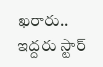ఖరారు.. ఇద్దరు స్టార్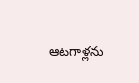ఆటగాళ్లను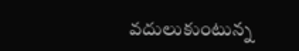వదులుకుంటున్న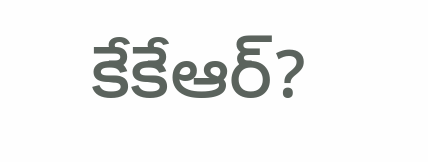కేకేఆర్?